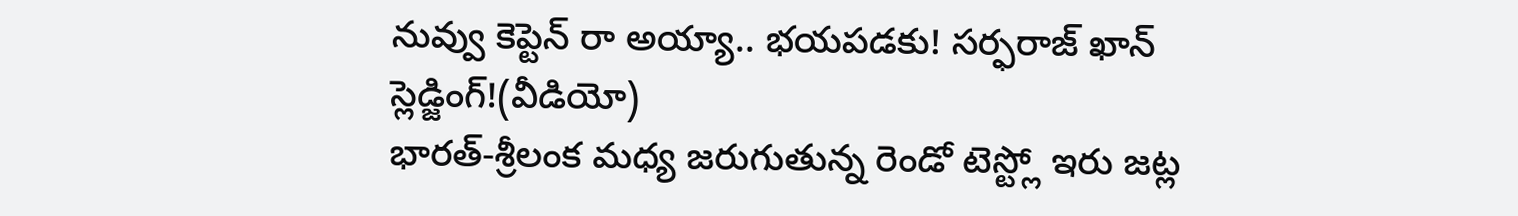నువ్వు కెప్టెన్ రా అయ్యా.. భయపడకు! సర్ఫరాజ్ ఖాన్ స్లెడ్జింగ్!(వీడియో)
భారత్-శ్రీలంక మధ్య జరుగుతున్న రెండో టెస్ట్లో ఇరు జట్ల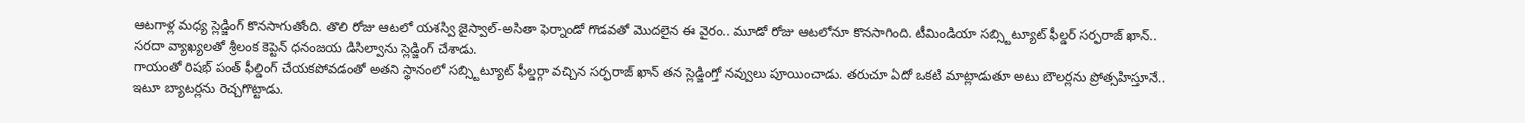ఆటగాళ్ల మధ్య స్లెడ్జింగ్ కొనసాగుతోంది. తొలి రోజు ఆటలో యశస్వి జైస్వాల్-అసితా ఫెర్నాండో గొడవతో మొదలైన ఈ వైరం.. మూడో రోజు ఆటలోనూ కొనసాగింది. టీమిండియా సబ్స్టిట్యూట్ ఫీల్డర్ సర్ఫరాజ్ ఖాన్.. సరదా వ్యాఖ్యలతో శ్రీలంక కెప్టెన్ ధనంజయ డిసిల్వాను స్లెడ్జింగ్ చేశాడు.
గాయంతో రిషభ్ పంత్ ఫీల్డింగ్ చేయకపోవడంతో అతని స్థానంలో సబ్స్టిట్యూట్ ఫీల్డర్గా వచ్చిన సర్ఫరాజ్ ఖాన్ తన స్లెడ్జింగ్తో నవ్వులు పూయించాడు. తరుచూ ఏదో ఒకటి మాట్లాడుతూ అటు బౌలర్లను ప్రోత్సహిస్తూనే.. ఇటూ బ్యాటర్లను రెచ్చగొట్టాడు.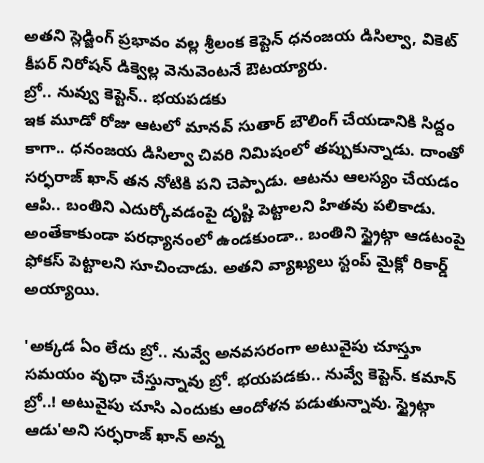అతని స్లెడ్జింగ్ ప్రభావం వల్ల శ్రీలంక కెప్టెన్ ధనంజయ డిసిల్వా, వికెట్ కీపర్ నిరోషన్ డిక్వెల్ల వెనువెంటనే ఔటయ్యారు.
బ్రో.. నువ్వు కెప్టెన్.. భయపడకు
ఇక మూడో రోజు ఆటలో మానవ్ సుతార్ బౌలింగ్ చేయడానికి సిద్దం కాగా.. ధనంజయ డిసిల్వా చివరి నిమిషంలో తప్పుకున్నాడు. దాంతో సర్ఫరాజ్ ఖాన్ తన నోటికి పని చెప్పాడు. ఆటను ఆలస్యం చేయడం ఆపి.. బంతిని ఎదుర్కోవడంపై దృష్టి పెట్టాలని హితవు పలికాడు. అంతేకాకుండా పరధ్యానంలో ఉండకుండా.. బంతిని స్ట్రైట్గా ఆడటంపై ఫోకస్ పెట్టాలని సూచించాడు. అతని వ్యాఖ్యలు స్టంప్ మైక్లో రికార్డ్ అయ్యాయి.

'అక్కడ ఏం లేదు బ్రో.. నువ్వే అనవసరంగా అటువైపు చూస్తూ సమయం వృధా చేస్తున్నావు బ్రో. భయపడకు.. నువ్వే కెప్టెన్. కమాన్ బ్రో..! అటువైపు చూసి ఎందుకు ఆందోళన పడుతున్నావు. స్ట్రైట్గా ఆడు'అని సర్ఫరాజ్ ఖాన్ అన్న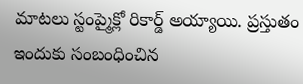మాటలు స్టంప్మైక్లో రికార్డ్ అయ్యాయి. ప్రస్తుతం ఇందుకు సంబంధించిన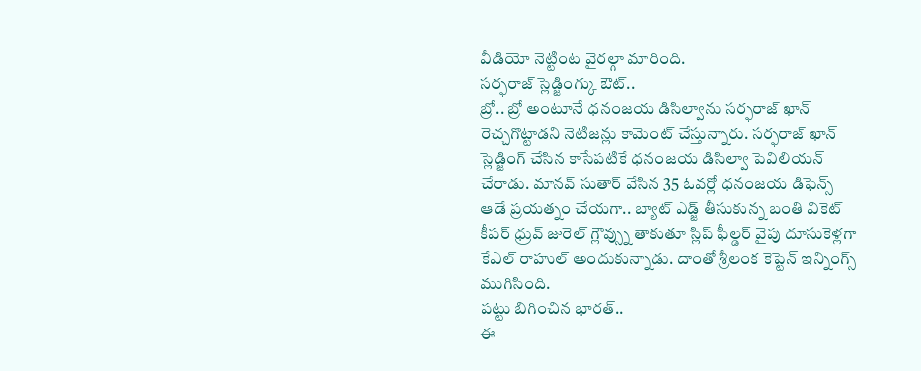వీడియో నెట్టింట వైరల్గా మారింది.
సర్ఫరాజ్ స్లెడ్జింగ్కు ఔట్..
బ్రో.. బ్రో అంటూనే ధనంజయ డిసిల్వాను సర్ఫరాజ్ ఖాన్ రెచ్చగొట్టాడని నెటిజన్లు కామెంట్ చేస్తున్నారు. సర్ఫరాజ్ ఖాన్ స్లెడ్జింగ్ చేసిన కాసేపటికే ధనంజయ డిసిల్వా పెవిలియన్ చేరాడు. మానవ్ సుతార్ వేసిన 35 ఓవర్లో ధనంజయ డిఫెన్స్ ఆడే ప్రయత్నం చేయగా.. బ్యాట్ ఎడ్జ్ తీసుకున్న బంతి వికెట్ కీపర్ ధ్రువ్ జురెల్ గ్లౌవ్స్ను తాకుతూ స్లిప్ ఫీల్డర్ వైపు దూసుకెళ్లగా కేఎల్ రాహుల్ అందుకున్నాడు. దాంతో శ్రీలంక కెప్టెన్ ఇన్నింగ్స్ ముగిసింది.
పట్టు బిగించిన భారత్..
ఈ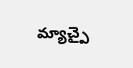మ్యాచ్పై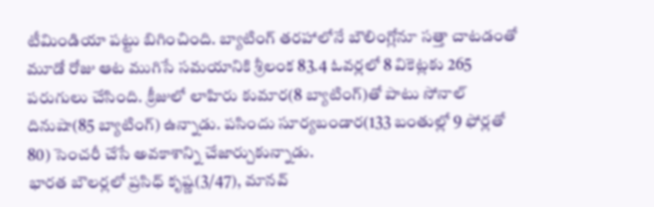టీమిండియా పట్టు బిగించింది. బ్యాటింగ్ తరహాలోనే బౌలింగ్లోనూ సత్తా చాటడంతో మూడో రోజు ఆట ముగిసే సమయానికి శ్రీలంక 83.4 ఓవర్లలో 8 వికెట్లకు 265 పరుగులు చేసింది. క్రీజులో లాహిరు కుమార(8 బ్యాటింగ్)తో పాటు సోనాల్ దినుషా(85 బ్యాటింగ్) ఉన్నాడు. పసిందు సూర్యబండార(133 బంతుల్లో 9 ఫోర్లతో 80) సెంచరీ చేసే అవకాశాన్ని చేజార్చుకున్నాడు.
భారత బౌలర్లలో ప్రసిధ్ కృష్ణ(3/47), మానవ్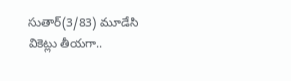సుతార్(3/83) మూడేసి వికెట్లు తీయగా..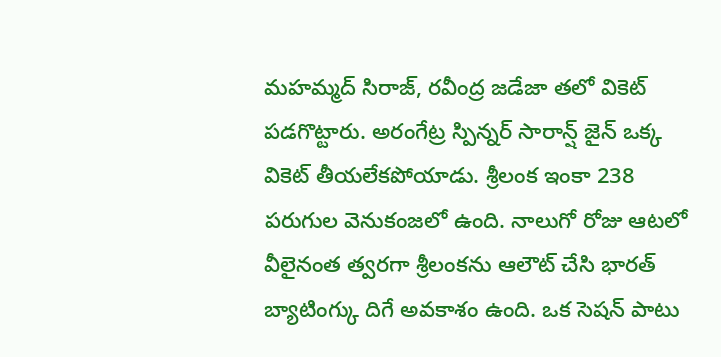మహమ్మద్ సిరాజ్, రవీంద్ర జడేజా తలో వికెట్ పడగొట్టారు. అరంగేట్ర స్పిన్నర్ సారాన్ష్ జైన్ ఒక్క వికెట్ తీయలేకపోయాడు. శ్రీలంక ఇంకా 238 పరుగుల వెనుకంజలో ఉంది. నాలుగో రోజు ఆటలో వీలైనంత త్వరగా శ్రీలంకను ఆలౌట్ చేసి భారత్ బ్యాటింగ్కు దిగే అవకాశం ఉంది. ఒక సెషన్ పాటు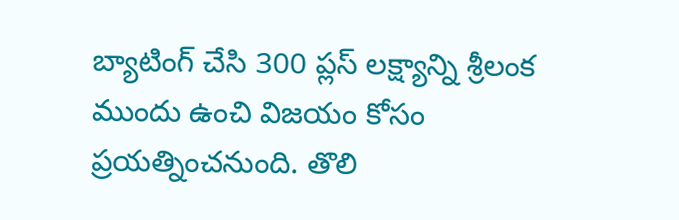బ్యాటింగ్ చేసి 300 ప్లస్ లక్ష్యాన్ని శ్రీలంక ముందు ఉంచి విజయం కోసం ప్రయత్నించనుంది. తొలి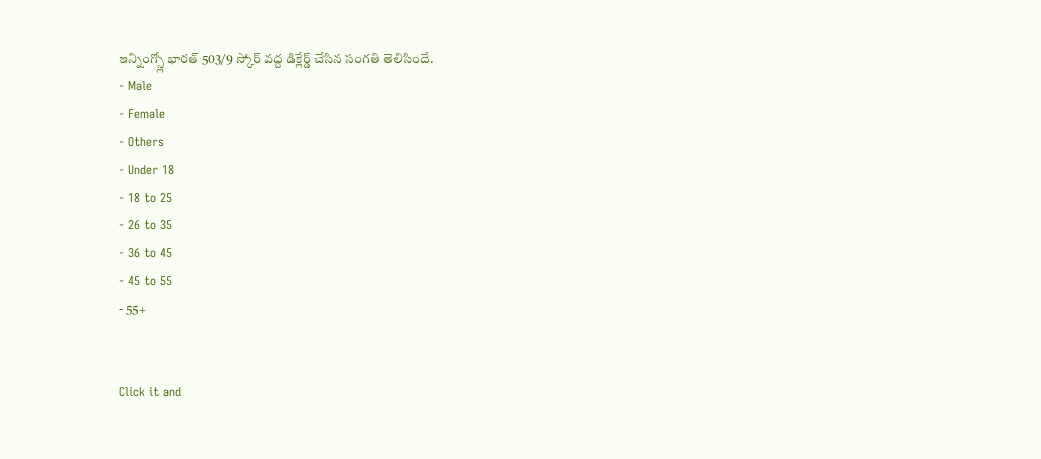ఇన్నింగ్స్లో భారత్ 503/9 స్కోర్ వద్ద డిక్లేర్డ్ చేసిన సంగతి తెలిసిందే.
- Male
- Female
- Others
- Under 18
- 18 to 25
- 26 to 35
- 36 to 45
- 45 to 55
- 55+


Click it and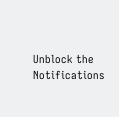Unblock the Notifications